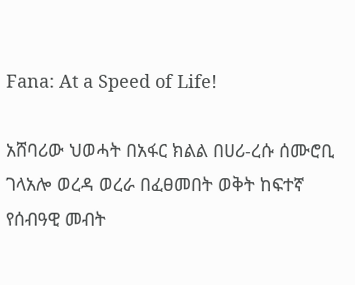Fana: At a Speed of Life!

አሸባሪው ህወሓት በአፋር ክልል በሀሪ-ረሱ ሰሙሮቢ ገላአሎ ወረዳ ወረራ በፈፀመበት ወቅት ከፍተኛ የሰብዓዊ መብት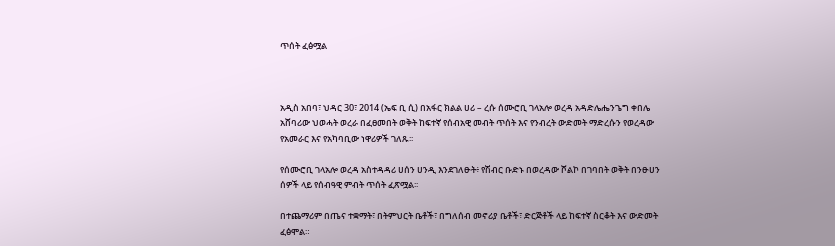ጥሰት ፈፅሟል



አዲስ አበባ፣ ህዳር 30፣ 2014 (ኤፍ ቢ ሲ) በአፋር ክልል ሀሪ – ረሱ ሰሙሮቢ ገላአሎ ወረዳ አዳድሌሔንጌግ ቀበሌ አሸባሪው ህወሓት ወረራ በፈፀመበት ወቅት ከፍተኛ የሰብአዊ መብት ጥሰት እና የንብረት ውድመት ማድረሱን የወረዳው የአመራር እና የአካባቢው ነዋሪዎች ገለጹ፡፡

የሰሙሮቢ ገላአሎ ወረዳ አስተዳዳሪ ሀሰን ሀንዲ እንደገለፁት፥ የሽብር ቡድኑ በወረዳው ሾልኮ በገባበት ወቅት በንፁሀን ሰዎች ላይ የሰብዓዊ ምብት ጥሰት ፈጽሟል፡፡

በተጨማሪም በጤና ተቋማት፣ በትምህርት ቤቶች፣ በግለሰብ መኖሪያ ቤቶች፣ ድርጅቶች ላይ ከፍተኛ ስርቆት እና ውድመት ፈፅሞል።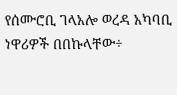የሰሙሮቢ ገላአሎ ወረዳ አካባቢ ነዋሪዎች በበኩላቸው÷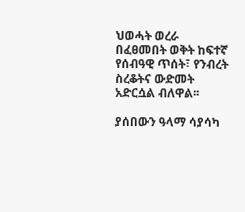ህወሓት ወረራ በፈፀመበት ወቅት ከፍተኛ የሰብዓዊ ጥሰት፣ የንብረት ስረቆትና ውድመት አድርሷል ብለዋል፡፡

ያሰበውን ዓላማ ሳያሳካ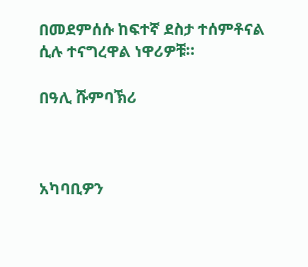በመደምሰሱ ከፍተኛ ደስታ ተሰምቶናል ሲሉ ተናግረዋል ነዋሪዎቹ።

በዓሊ ሹምባኽሪ



አካባቢዎን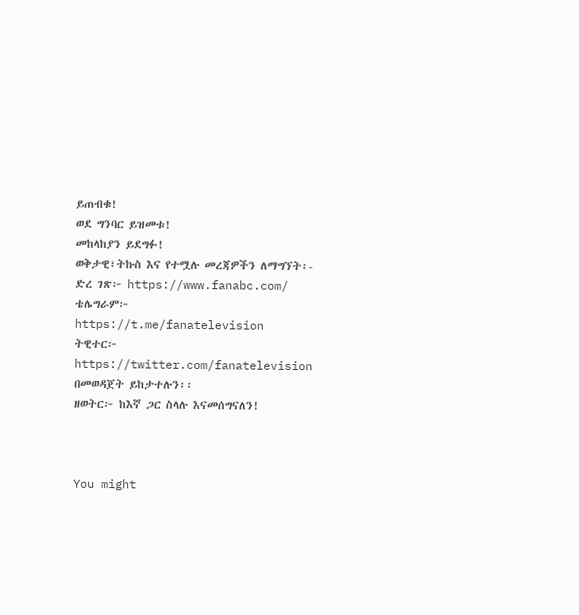ይጠብቁ!
ወደ ግንባር ይዝመቱ!
መከላከያን ይደግፉ!
ወቅታዊ፣ትኩስ እና የተሟሉ መረጃዎችን ለማግኘት፡-
ድረ ገጽ፦ https://www.fanabc.com/
ቴሌግራም፦ https://t.me/fanatelevision
ትዊተር፦ https://twitter.com/fanatelevision በመወዳጀት ይከታተሉን፡፡
ዘወትር፦ ከእኛ ጋር ስላሉ እናመሰግናለን!



You might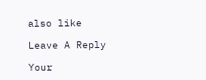also like

Leave A Reply

Your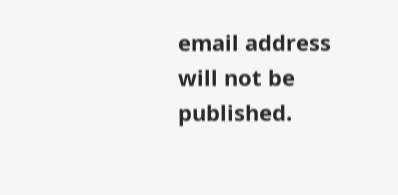email address will not be published.